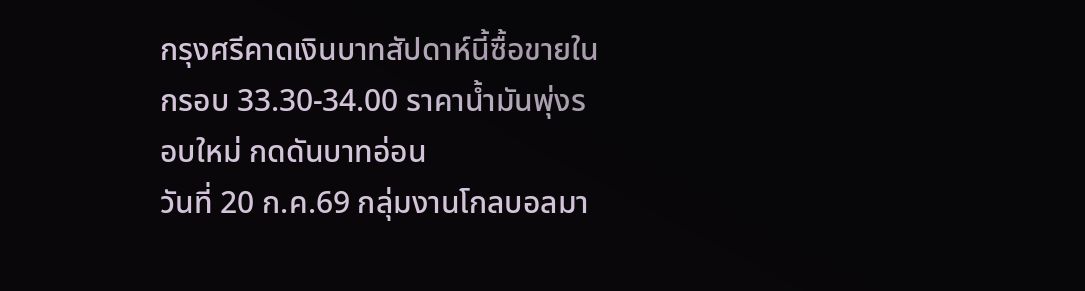กรุงศรีคาดเงินบาทสัปดาห์นี้ซื้อขายในกรอบ 33.30-34.00 ราคาน้ำมันพุ่งรอบใหม่ กดดันบาทอ่อน
วันที่ 20 ก.ค.69 กลุ่มงานโกลบอลมา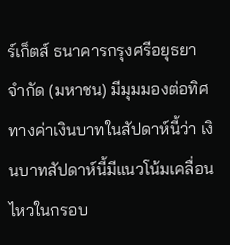ร์เก็ตส์ ธนาคารกรุงศรีอยุธยา จำกัด (มหาชน) มีมุมมองต่อทิศทางค่าเงินบาทในสัปดาห์นี้ว่า เงินบาทสัปดาห์นี้มีแนวโน้มเคลื่อนไหวในกรอบ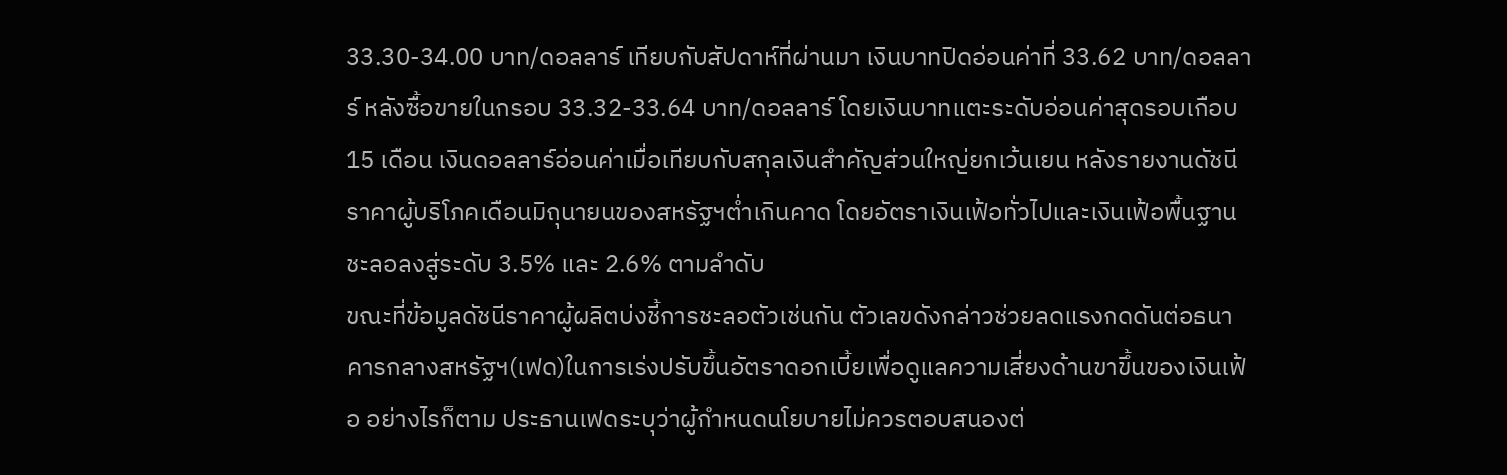33.30-34.00 บาท/ดอลลาร์ เทียบกับสัปดาห์ที่ผ่านมา เงินบาทปิดอ่อนค่าที่ 33.62 บาท/ดอลลาร์ หลังซื้อขายในกรอบ 33.32-33.64 บาท/ดอลลาร์ โดยเงินบาทแตะระดับอ่อนค่าสุดรอบเกือบ 15 เดือน เงินดอลลาร์อ่อนค่าเมื่อเทียบกับสกุลเงินสำคัญส่วนใหญ่ยกเว้นเยน หลังรายงานดัชนีราคาผู้บริโภคเดือนมิถุนายนของสหรัฐฯต่ำเกินคาด โดยอัตราเงินเฟ้อทั่วไปและเงินเฟ้อพื้นฐานชะลอลงสู่ระดับ 3.5% และ 2.6% ตามลำดับ
ขณะที่ข้อมูลดัชนีราคาผู้ผลิตบ่งชี้การชะลอตัวเช่นกัน ตัวเลขดังกล่าวช่วยลดแรงกดดันต่อธนาคารกลางสหรัฐฯ(เฟด)ในการเร่งปรับขึ้นอัตราดอกเบี้ยเพื่อดูแลความเสี่ยงด้านขาขึ้นของเงินเฟ้อ อย่างไรก็ตาม ประธานเฟดระบุว่าผู้กำหนดนโยบายไม่ควรตอบสนองต่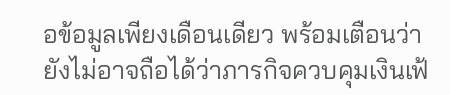อข้อมูลเพียงเดือนเดียว พร้อมเตือนว่ายังไม่อาจถือได้ว่าภารกิจควบคุมเงินเฟ้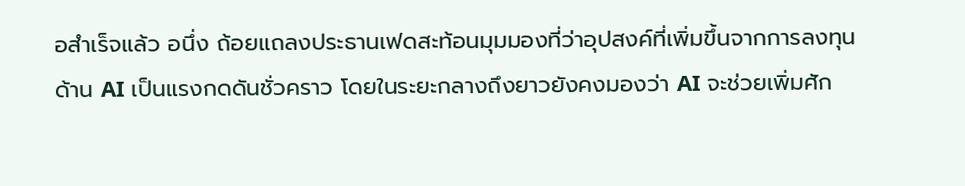อสำเร็จแล้ว อนึ่ง ถ้อยแถลงประธานเฟดสะท้อนมุมมองที่ว่าอุปสงค์ที่เพิ่มขึ้นจากการลงทุนด้าน AI เป็นแรงกดดันชั่วคราว โดยในระยะกลางถึงยาวยังคงมองว่า AI จะช่วยเพิ่มศัก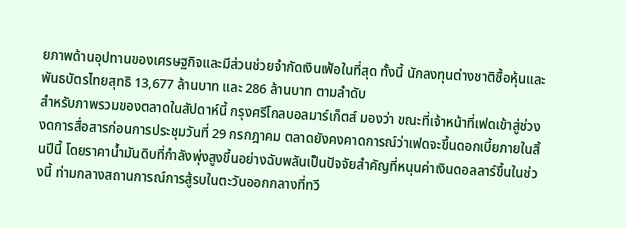ยภาพด้านอุปทานของเศรษฐกิจและมีส่วนช่วยจำกัดเงินเฟ้อในที่สุด ทั้งนี้ นักลงทุนต่างชาติซื้อหุ้นและพันธบัตรไทยสุทธิ 13,677 ล้านบาท และ 286 ล้านบาท ตามลำดับ
สำหรับภาพรวมของตลาดในสัปดาห์นี้ กรุงศรีโกลบอลมาร์เก็ตส์ มองว่า ขณะที่เจ้าหน้าที่เฟดเข้าสู่ช่วงงดการสื่อสารก่อนการประชุมวันที่ 29 กรกฎาคม ตลาดยังคงคาดการณ์ว่าเฟดจะขึ้นดอกเบี้ยภายในสิ้นปีนี้ โดยราคาน้ำมันดิบที่กำลังพุ่งสูงขึ้นอย่างฉับพลันเป็นปัจจัยสำคัญที่หนุนค่าเงินดอลลาร์ขึ้นในช่วงนี้ ท่ามกลางสถานการณ์การสู้รบในตะวันออกกลางที่ทวี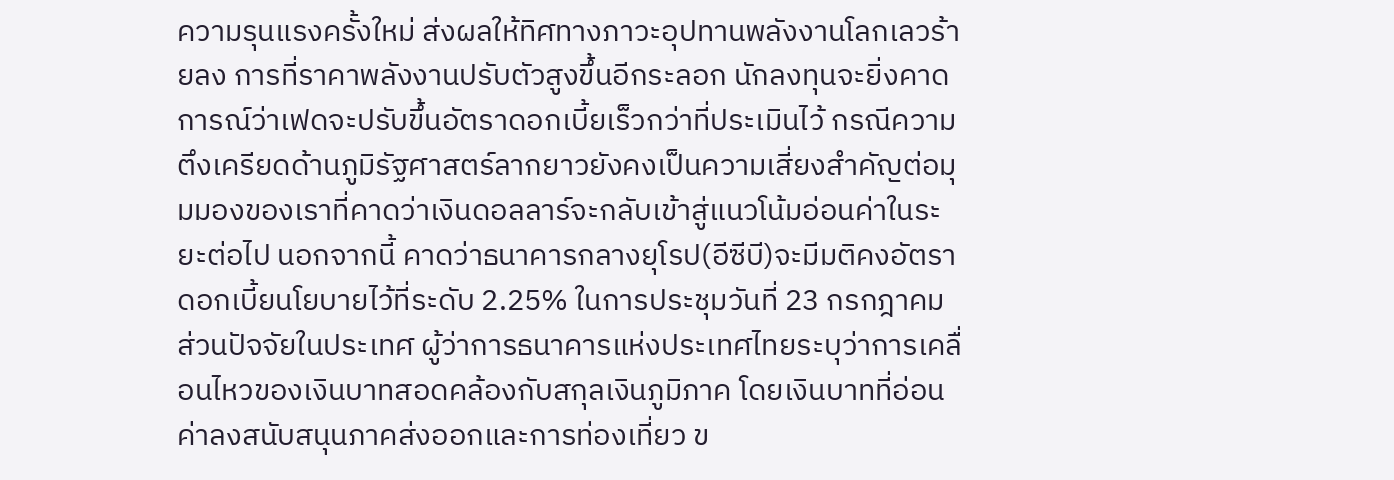ความรุนแรงครั้งใหม่ ส่งผลให้ทิศทางภาวะอุปทานพลังงานโลกเลวร้ายลง การที่ราคาพลังงานปรับตัวสูงขึ้นอีกระลอก นักลงทุนจะยิ่งคาดการณ์ว่าเฟดจะปรับขึ้นอัตราดอกเบี้ยเร็วกว่าที่ประเมินไว้ กรณีความตึงเครียดด้านภูมิรัฐศาสตร์ลากยาวยังคงเป็นความเสี่ยงสำคัญต่อมุมมองของเราที่คาดว่าเงินดอลลาร์จะกลับเข้าสู่แนวโน้มอ่อนค่าในระยะต่อไป นอกจากนี้ คาดว่าธนาคารกลางยุโรป(อีซีบี)จะมีมติคงอัตราดอกเบี้ยนโยบายไว้ที่ระดับ 2.25% ในการประชุมวันที่ 23 กรกฎาคม
ส่วนปัจจัยในประเทศ ผู้ว่าการธนาคารแห่งประเทศไทยระบุว่าการเคลื่อนไหวของเงินบาทสอดคล้องกับสกุลเงินภูมิภาค โดยเงินบาทที่อ่อนค่าลงสนับสนุนภาคส่งออกและการท่องเที่ยว ข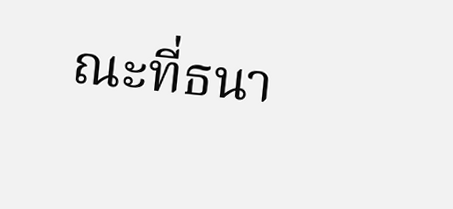ณะที่ธนา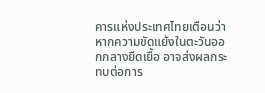คารแห่งประเทศไทยเตือนว่าหากความขัดแย้งในตะวันออกกลางยืดเยื้อ อาจส่งผลกระทบต่อการ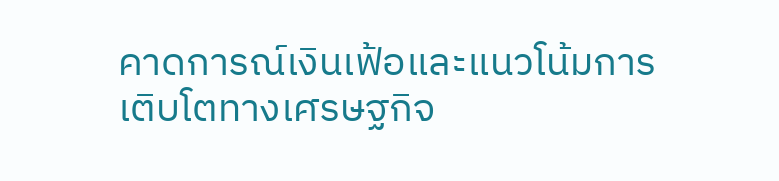คาดการณ์เงินเฟ้อและแนวโน้มการเติบโตทางเศรษฐกิจ